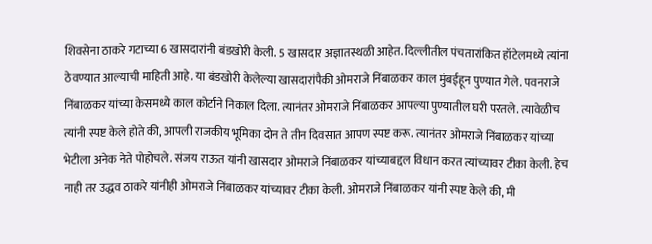शिवसेना ठाकरे गटाच्या 6 खासदारांनी बंडखोरी केली. 5 खासदार अज्ञातस्थळी आहेत. दिल्लीतील पंचतारांकित हॉटेलमध्ये त्यांना ठेवण्यात आल्याची माहिती आहे. या बंडखोरी केलेल्या खासदारांपैकी ओमराजे निंबाळकर काल मुंबईहून पुण्यात गेले. पवनराजे निंबाळकर यांच्या केसमध्ये काल कोर्टाने निकाल दिला. त्यानंतर ओमराजे निंबाळकर आपल्या पुण्यातील घरी परतले. त्यावेळीच त्यांनी स्पष्ट केले होते की, आपली राजकीय भूमिका दोन ते तीन दिवसात आपण स्पष्ट करू. त्यानंतर ओमराजे निंबाळकर यांच्या भेटीला अनेक नेते पोहोचले. संजय राऊत यांनी खासदार ओमराजे निंबाळकर यांच्याबद्दल विधान करत त्यांच्यावर टीका केली. हेच नाही तर उद्धव ठाकरे यांनीही ओमराजे निंबाळकर यांच्यावर टीका केली. ओमराजे निंबाळकर यांनी स्पष्ट केले की, मी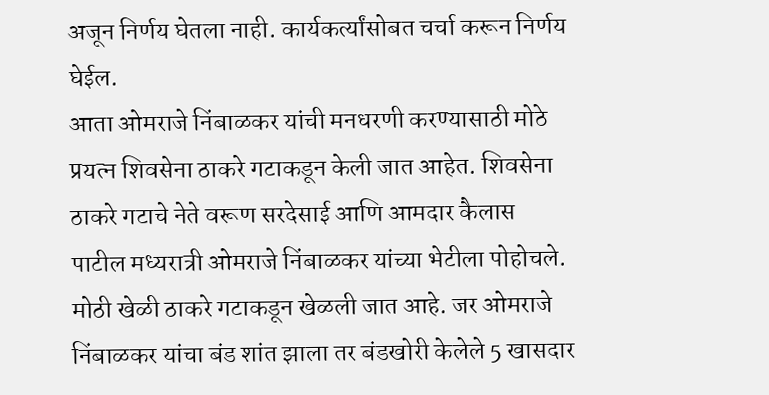अजून निर्णय घेतला नाही. कार्यकर्त्यांसोबत चर्चा करून निर्णय घेईल.
आता ओमराजे निंबाळकर यांची मनधरणी करण्यासाठी मोठे प्रयत्न शिवसेना ठाकरे गटाकडून केली जात आहेत. शिवसेना ठाकरे गटाचे नेते वरूण सरदेसाई आणि आमदार कैलास पाटील मध्यरात्री ओमराजे निंबाळकर यांच्या भेटीला पोहोचले. मोठी खेळी ठाकरे गटाकडून खेळली जात आहे. जर ओमराजे निंबाळकर यांचा बंड शांत झाला तर बंडखोरी केलेले 5 खासदार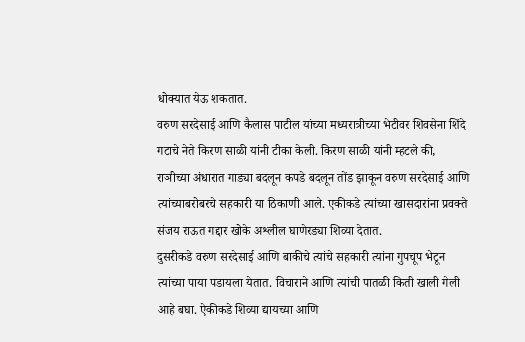धोक्यात येऊ शकतात.
वरुण सरदेसाई आणि कैलास पाटील यांच्या मध्यरात्रीच्या भेटीवर शिवसेना शिंदे गटाचे नेते किरण साळी यांनी टीका केली. किरण साळी यांनी म्हटले की, राञीच्या अंधारात गाड्या बदलून कपडे बदलून तोंड झाकून वरुण सरदेसाई आणि त्यांच्याबरोबरचे सहकारी या ठिकाणी आले. एकीकडे त्यांच्या खासदारांना प्रवक्ते संजय राऊत गद्दार खोके अश्लील घाणेरड्या शिव्या देतात.
दुसरीकडे वरुण सरदेसाई आणि बाकीचे त्यांचे सहकारी त्यांना गुपचूप भेटून त्यांच्या पाया पडायला येतात. विचाराने आणि त्यांची पातळी किती खाली गेली आहे बघा. ऐकीकडे शिव्या द्यायच्या आणि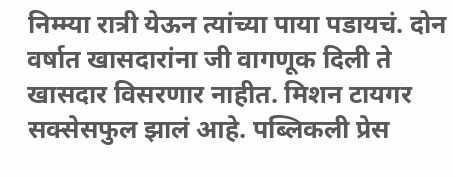निम्म्या रात्री येऊन त्यांच्या पाया पडायचं. दोन वर्षात खासदारांना जी वागणूक दिली ते खासदार विसरणार नाहीत. मिशन टायगर सक्सेसफुल झालं आहे. पब्लिकली प्रेस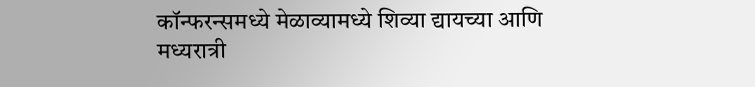कॉन्फरन्समध्ये मेळाव्यामध्ये शिव्या द्यायच्या आणि मध्यरात्री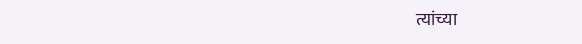त्यांच्या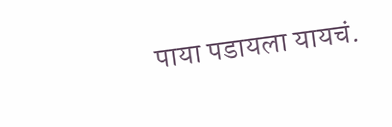पाया पडायला यायचं.